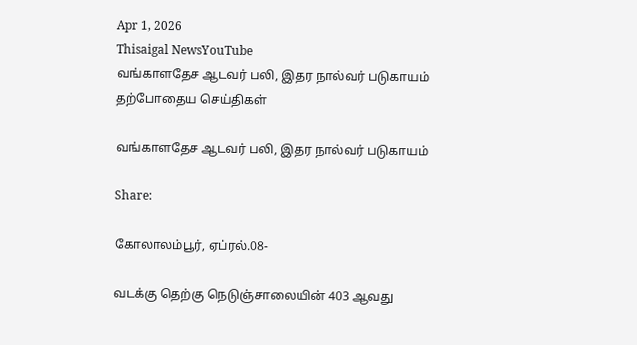Apr 1, 2026
Thisaigal NewsYouTube
வங்காளதேச ஆடவர் பலி, இதர நால்வர் படுகாயம்
தற்போதைய செய்திகள்

வங்காளதேச ஆடவர் பலி, இதர நால்வர் படுகாயம்

Share:

கோலாலம்பூர், ஏப்ரல்.08-

வடக்கு தெற்கு நெடுஞ்சாலையின் 403 ஆவது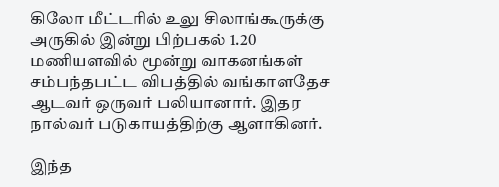கிலோ மீட்டரில் உலு சிலாங்கூருக்கு அருகில் இன்று பிற்பகல் 1.20 மணியளவில் மூன்று வாகனங்கள் சம்பந்தபட்ட விபத்தில் வங்காளதேச ஆடவர் ஒருவர் பலியானார். இதர நால்வர் படுகாயத்திற்கு ஆளாகினர்.

இந்த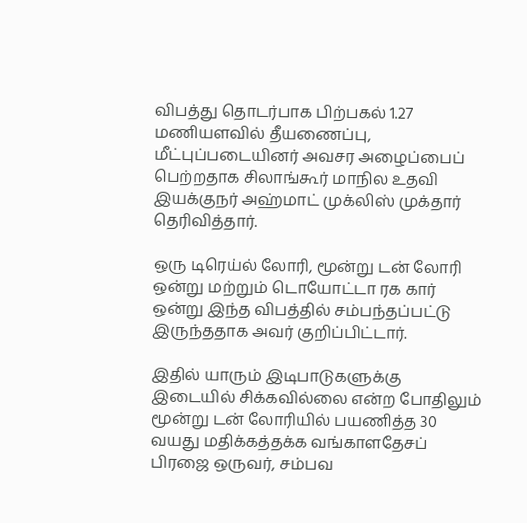விபத்து தொடர்பாக பிற்பகல் 1.27 மணியளவில் தீயணைப்பு, மீட்புப்படையினர் அவசர அழைப்பைப் பெற்றதாக சிலாங்கூர் மாநில உதவி இயக்குநர் அஹ்மாட் முக்லிஸ் முக்தார் தெரிவித்தார்.

ஒரு டிரெய்ல் லோரி, மூன்று டன் லோரி ஒன்று மற்றும் டொயோட்டா ரக கார் ஒன்று இந்த விபத்தில் சம்பந்தப்பட்டு இருந்ததாக அவர் குறிப்பிட்டார்.

இதில் யாரும் இடிபாடுகளுக்கு இடையில் சிக்கவில்லை என்ற போதிலும் மூன்று டன் லோரியில் பயணித்த 30 வயது மதிக்கத்தக்க வங்காளதேசப் பிரஜை ஒருவர், சம்பவ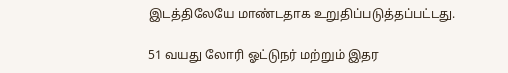இடத்திலேயே மாண்டதாக உறுதிப்படுத்தப்பட்டது.

51 வயது லோரி ஓட்டுநர் மற்றும் இதர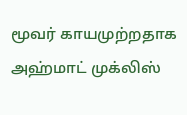மூவர் காயமுற்றதாக அஹ்மாட் முக்லிஸ்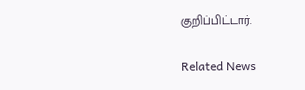குறிப்பிட்டார்.

Related News